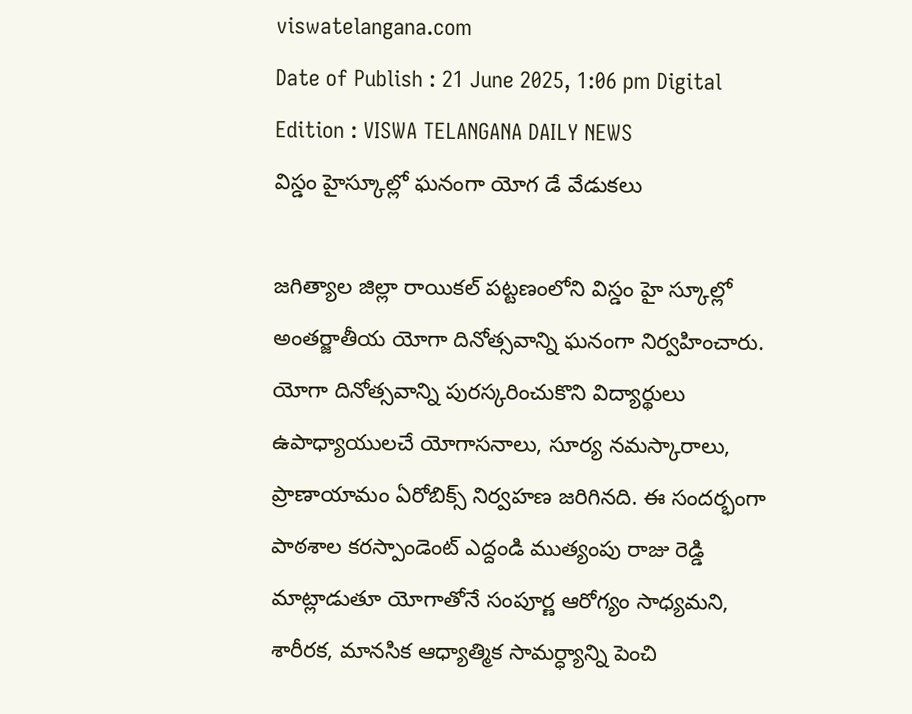viswatelangana.com
Date of Publish : 21 June 2025, 1:06 pm Digital Edition : VISWA TELANGANA DAILY NEWS
విస్డం హైస్కూల్లో ఘనంగా యోగ డే వేడుకలు

జగిత్యాల జిల్లా రాయికల్ పట్టణంలోని విస్డం హై స్కూల్లో అంతర్జాతీయ యోగా దినోత్సవాన్ని ఘనంగా నిర్వహించారు. యోగా దినోత్సవాన్ని పురస్కరించుకొని విద్యార్థులు ఉపాధ్యాయులచే యోగాసనాలు, సూర్య నమస్కారాలు, ప్రాణాయామం ఏరోబిక్స్ నిర్వహణ జరిగినది. ఈ సందర్భంగా పాఠశాల కరస్పాండెంట్ ఎద్దండి ముత్యంపు రాజు రెడ్డి మాట్లాడుతూ యోగాతోనే సంపూర్ణ ఆరోగ్యం సాధ్యమని, శారీరక, మానసిక ఆధ్యాత్మిక సామర్ధ్యాన్ని పెంచి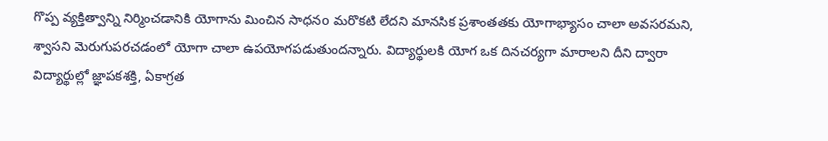గొప్ప వ్యక్తిత్వాన్ని నిర్మించడానికి యోగాను మించిన సాధనo మరొకటి లేదని మానసిక ప్రశాంతతకు యోగాభ్యాసం చాలా అవసరమని, శ్వాసని మెరుగుపరచడంలో యోగా చాలా ఉపయోగపడుతుందన్నారు. విద్యార్థులకి యోగ ఒక దినచర్యగా మారాలని దీని ద్వారా విద్యార్థుల్లో జ్ఞాపకశక్తి, ఏకాగ్రత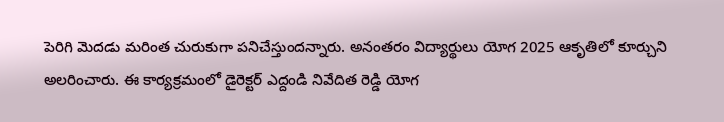పెరిగి మెదడు మరింత చురుకుగా పనిచేస్తుందన్నారు. అనంతరం విద్యార్థులు యోగ 2025 ఆకృతిలో కూర్చుని అలరించారు. ఈ కార్యక్రమంలో డైరెక్టర్ ఎద్దండి నివేదిత రెడ్డి యోగ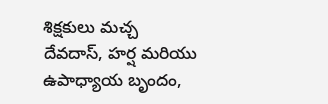శిక్షకులు మచ్చ దేవదాస్, హర్ష మరియు ఉపాధ్యాయ బృందం,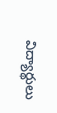విద్యార్థులు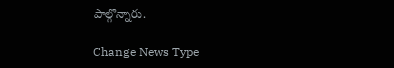పాల్గొన్నారు.

Change News Type